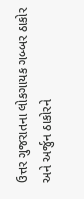ઉત્તર ગુજરાતના લોકગાયક ગબ્બર ઠાકોર અને અર્જુન ઠાકોરને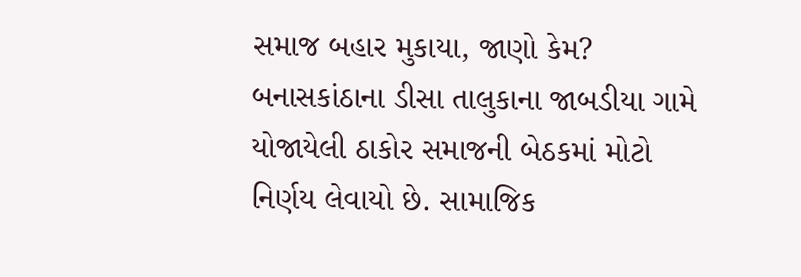સમાજ બહાર મુકાયા, જાણો કેમ?
બનાસકાંઠાના ડીસા તાલુકાના જાબડીયા ગામે યોજાયેલી ઠાકોર સમાજની બેઠકમાં મોટો નિર્ણય લેવાયો છે. સામાજિક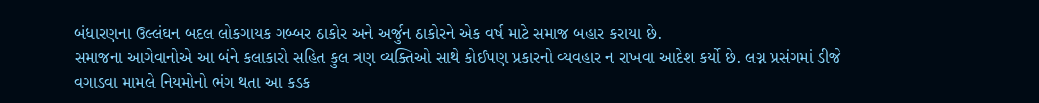બંધારણના ઉલ્લંઘન બદલ લોકગાયક ગબ્બર ઠાકોર અને અર્જુન ઠાકોરને એક વર્ષ માટે સમાજ બહાર કરાયા છે.
સમાજના આગેવાનોએ આ બંને કલાકારો સહિત કુલ ત્રણ વ્યક્તિઓ સાથે કોઈપણ પ્રકારનો વ્યવહાર ન રાખવા આદેશ કર્યો છે. લગ્ન પ્રસંગમાં ડીજે વગાડવા મામલે નિયમોનો ભંગ થતા આ કડક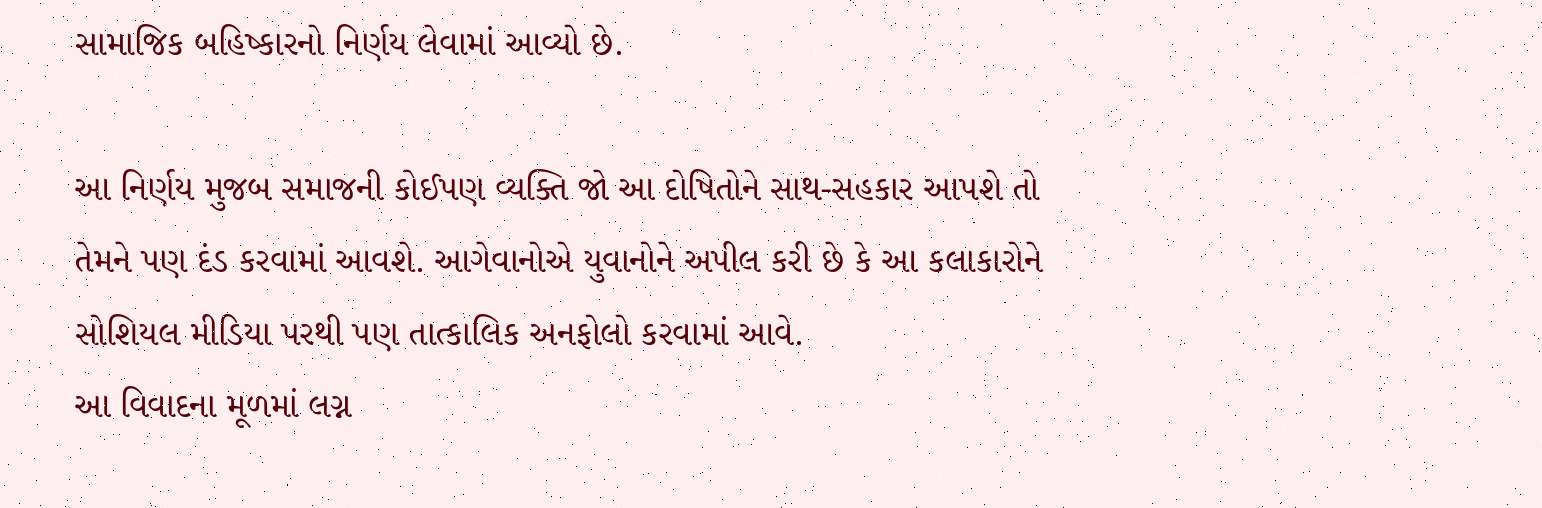સામાજિક બહિષ્કારનો નિર્ણય લેવામાં આવ્યો છે.

આ નિર્ણય મુજબ સમાજની કોઈપણ વ્યક્તિ જો આ દોષિતોને સાથ-સહકાર આપશે તો તેમને પણ દંડ કરવામાં આવશે. આગેવાનોએ યુવાનોને અપીલ કરી છે કે આ કલાકારોને સોશિયલ મીડિયા પરથી પણ તાત્કાલિક અનફોલો કરવામાં આવે.
આ વિવાદના મૂળમાં લગ્ન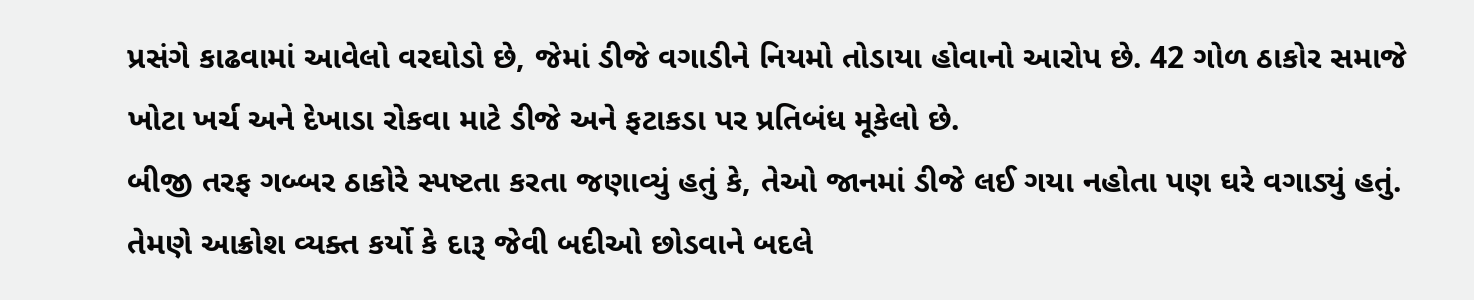પ્રસંગે કાઢવામાં આવેલો વરઘોડો છે, જેમાં ડીજે વગાડીને નિયમો તોડાયા હોવાનો આરોપ છે. 42 ગોળ ઠાકોર સમાજે ખોટા ખર્ચ અને દેખાડા રોકવા માટે ડીજે અને ફટાકડા પર પ્રતિબંધ મૂકેલો છે.
બીજી તરફ ગબ્બર ઠાકોરે સ્પષ્ટતા કરતા જણાવ્યું હતું કે, તેઓ જાનમાં ડીજે લઈ ગયા નહોતા પણ ઘરે વગાડ્યું હતું. તેમણે આક્રોશ વ્યક્ત કર્યો કે દારૂ જેવી બદીઓ છોડવાને બદલે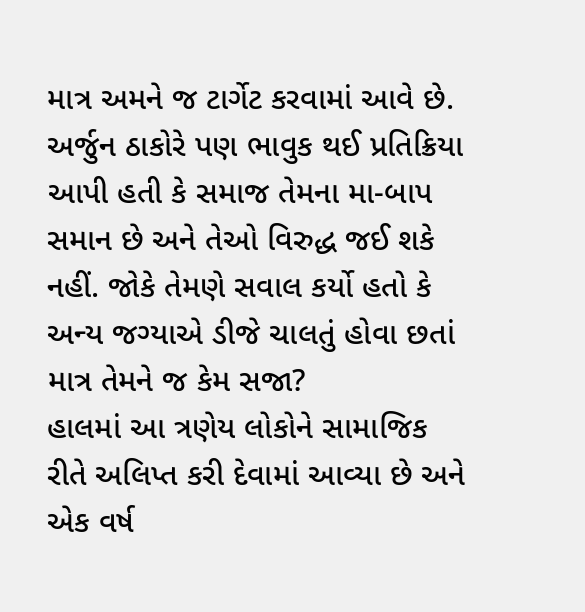માત્ર અમને જ ટાર્ગેટ કરવામાં આવે છે.
અર્જુન ઠાકોરે પણ ભાવુક થઈ પ્રતિક્રિયા આપી હતી કે સમાજ તેમના મા-બાપ સમાન છે અને તેઓ વિરુદ્ધ જઈ શકે નહીં. જોકે તેમણે સવાલ કર્યો હતો કે અન્ય જગ્યાએ ડીજે ચાલતું હોવા છતાં માત્ર તેમને જ કેમ સજા?
હાલમાં આ ત્રણેય લોકોને સામાજિક રીતે અલિપ્ત કરી દેવામાં આવ્યા છે અને એક વર્ષ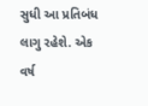સુધી આ પ્રતિબંધ લાગુ રહેશે. એક વર્ષ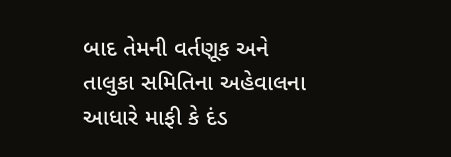બાદ તેમની વર્તણૂક અને તાલુકા સમિતિના અહેવાલના આધારે માફી કે દંડ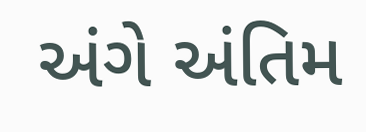અંગે અંતિમ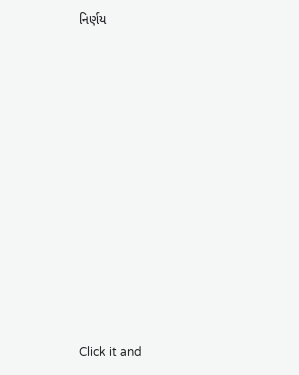નિર્ણય












Click it and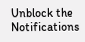Unblock the Notifications